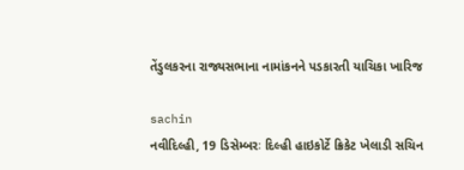તેંડુલકરના રાજ્યસભાના નામાંકનને પડકારતી યાચિકા ખારિજ

sachin
નવીદિલ્હી, 19 ડિસેમ્બરઃ દિલ્હી હાઇકોર્ટે ક્રિકેટ ખેલાડી સચિન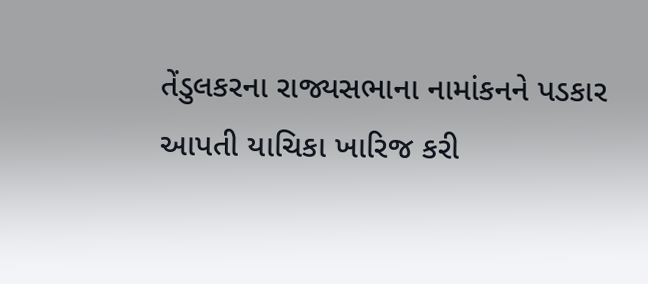તેંડુલકરના રાજ્યસભાના નામાંકનને પડકાર આપતી યાચિકા ખારિજ કરી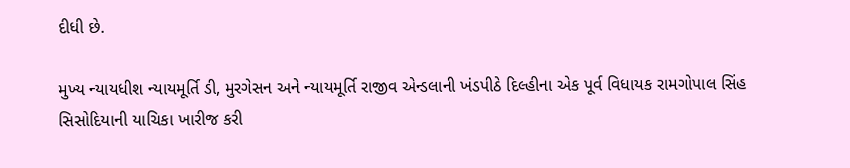દીધી છે.

મુખ્ય ન્યાયધીશ ન્યાયમૂર્તિ ડી, મુરગેસન અને ન્યાયમૂર્તિ રાજીવ એન્ડલાની ખંડપીઠે દિલ્હીના એક પૂર્વ વિધાયક રામગોપાલ સિંહ સિસોદિયાની યાચિકા ખારીજ કરી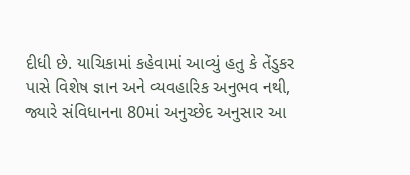દીધી છે. યાચિકામાં કહેવામાં આવ્યું હતુ કે તેંડુકર પાસે વિશેષ જ્ઞાન અને વ્યવહારિક અનુભવ નથી, જ્યારે સંવિધાનના 80માં અનુચ્છેદ અનુસાર આ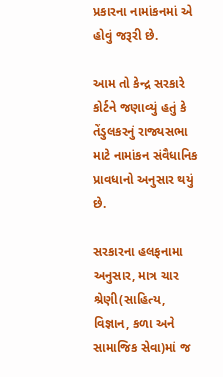પ્રકારના નામાંકનમાં એ હોવું જરૂરી છે.

આમ તો કેન્દ્ર સરકારે કોર્ટને જણાવ્યું હતું કે તેંડુલકરનું રાજ્યસભા માટે નામાંકન સંવૈધાનિક પ્રાવધાનો અનુસાર થયું છે.

સરકારના હલફનામા અનુસાર, માત્ર ચાર શ્રેણી(સાહિત્ય, વિજ્ઞાન, કળા અને સામાજિક સેવા)માં જ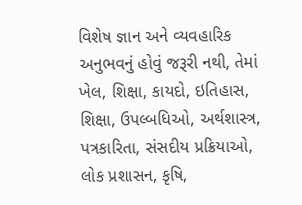વિશેષ જ્ઞાન અને વ્યવહારિક અનુભવનું હોવું જરૂરી નથી, તેમાં ખેલ, શિક્ષા, કાયદો, ઇતિહાસ, શિક્ષા, ઉપલ્બધિઓ, અર્થશાસ્ત્ર, પત્રકારિતા, સંસદીય પ્રક્રિયાઓ, લોક પ્રશાસન, કૃષિ,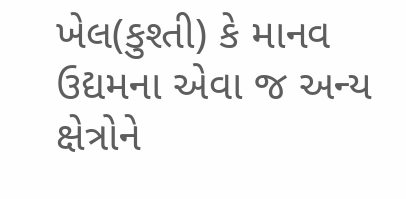ખેલ(કુશ્તી) કે માનવ ઉદ્યમના એવા જ અન્ય ક્ષેત્રોને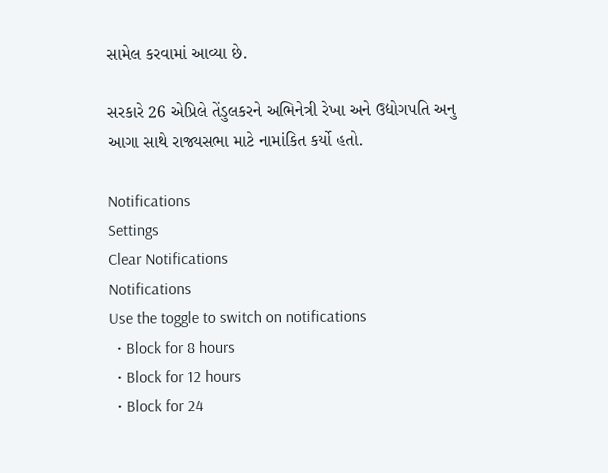સામેલ કરવામાં આવ્યા છે.

સરકારે 26 એપ્રિલે તેંડુલકરને અભિનેત્રી રેખા અને ઉદ્યોગપતિ અનુ આગા સાથે રાજ્યસભા માટે નામાંકિત કર્યો હતો.

Notifications
Settings
Clear Notifications
Notifications
Use the toggle to switch on notifications
  • Block for 8 hours
  • Block for 12 hours
  • Block for 24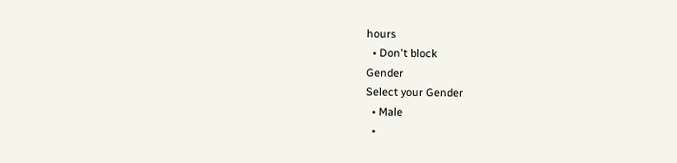hours
  • Don't block
Gender
Select your Gender
  • Male
  •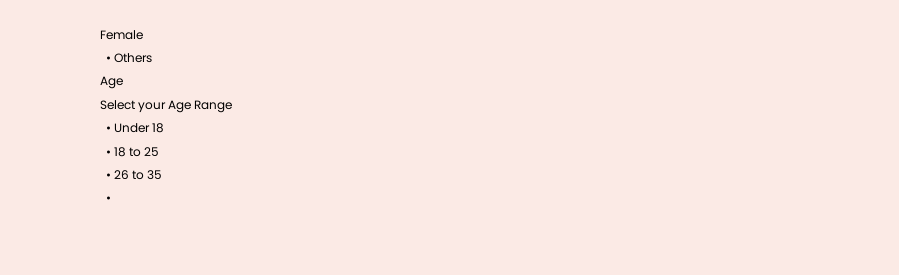Female
  • Others
Age
Select your Age Range
  • Under 18
  • 18 to 25
  • 26 to 35
  •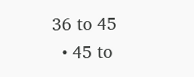36 to 45
  • 45 to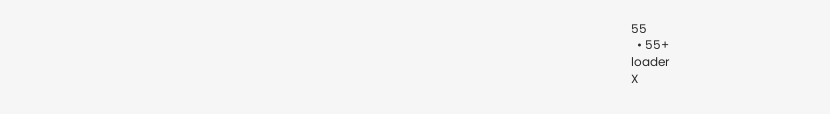55
  • 55+
loader
X